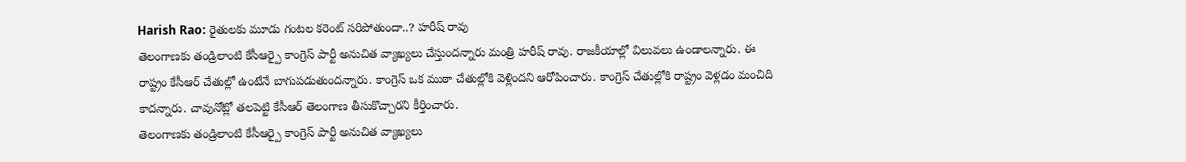Harish Rao: రైతులకు మూడు గంటల కరెంట్ సరిపోతుందా..? హరీష్ రావు
తెలంగాణకు తండ్రిలాంటి కేసీఆర్పై కాంగ్రెస్ పార్టీ అనుచిత వ్యాఖ్యలు చేస్తుందన్నారు మంత్రి హరీష్ రావు. రాజకీయాల్లో విలువలు ఉండాలన్నారు. ఈ రాష్ట్రం కేసీఆర్ చేతుల్లో ఉంటేనే బాగుపడుతుందన్నారు. కాంగ్రెస్ ఒక ముఠా చేతుల్లోకి వెళ్లిందని ఆరోపించారు. కాంగ్రెస్ చేతుల్లోకి రాష్ట్రం వెళ్లడం మంచిది కాదన్నారు. చావునోట్లో తలపెట్టి కేసీఆర్ తెలంగాణ తీసుకొచ్చారని కీర్తించారు.
తెలంగాణకు తండ్రిలాంటి కేసీఆర్పై కాంగ్రెస్ పార్టీ అనుచిత వ్యాఖ్యలు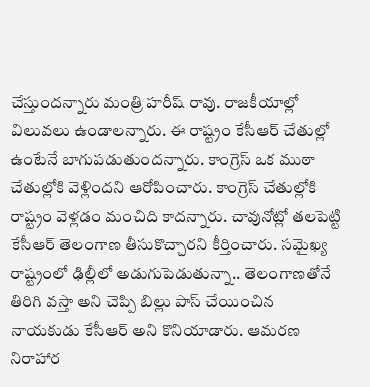చేస్తుందన్నారు మంత్రి హరీష్ రావు. రాజకీయాల్లో విలువలు ఉండాలన్నారు. ఈ రాష్ట్రం కేసీఆర్ చేతుల్లో ఉంటేనే బాగుపడుతుందన్నారు. కాంగ్రెస్ ఒక ముఠా చేతుల్లోకి వెళ్లిందని ఆరోపించారు. కాంగ్రెస్ చేతుల్లోకి రాష్ట్రం వెళ్లడం మంచిది కాదన్నారు. చావునోట్లో తలపెట్టి కేసీఆర్ తెలంగాణ తీసుకొచ్చారని కీర్తించారు. సమైఖ్య రాష్ట్రంలో ఢిల్లీలో అడుగుపెడుతున్నా.. తెలంగాణతోనే తిరిగి వస్తా అని చెప్పి బిల్లు పాస్ చేయించిన నాయకుడు కేసీఆర్ అని కొనియాడారు. ఆమరణ నిరాహార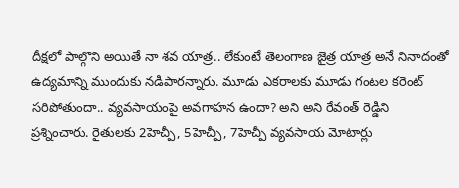దీక్షలో పాల్గొని అయితే నా శవ యాత్ర.. లేకుంటే తెలంగాణ జైత్ర యాత్ర అనే నినాదంతో ఉద్యమాన్ని ముందుకు నడిపారన్నారు. మూడు ఎకరాలకు మూడు గంటల కరెంట్ సరిపోతుందా.. వ్యవసాయంపై అవగాహన ఉందా? అని అని రేవంత్ రెడ్డిని ప్రశ్నించారు. రైతులకు 2హెచ్పీ, 5హెచ్పీ, 7హెచ్పీ వ్యవసాయ మోటార్లు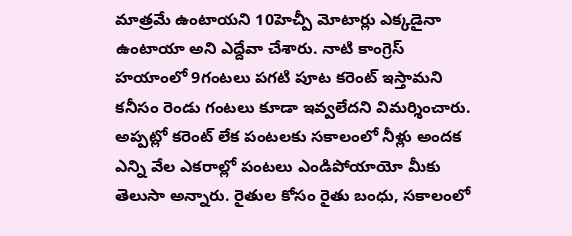మాత్రమే ఉంటాయని 10హెచ్పీ మోటార్లు ఎక్కడైనా ఉంటాయా అని ఎద్దేవా చేశారు. నాటి కాంగ్రెస్ హయాంలో 9గంటలు పగటి పూట కరెంట్ ఇస్తామని కనీసం రెండు గంటలు కూడా ఇవ్వలేదని విమర్శించారు. అప్పట్లో కరెంట్ లేక పంటలకు సకాలంలో నీళ్లు అందక ఎన్ని వేల ఎకరాల్లో పంటలు ఎండిపోయాయో మీకు తెలుసా అన్నారు. రైతుల కోసం రైతు బంధు, సకాలంలో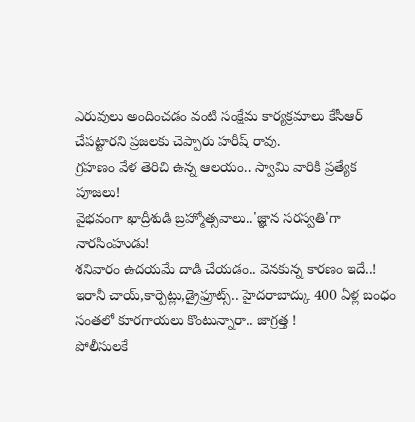ఎరువులు అందించడం వంటి సంక్షేమ కార్యక్రమాలు కేసీఆర్ చేపట్టారని ప్రజలకు చెప్పారు హరీష్ రావు.
గ్రహణం వేళ తెరిచి ఉన్న ఆలయం.. స్వామి వారికి ప్రత్యేక పూజలు!
వైభవంగా ఖాద్రీశుడి బ్రహ్మోత్సవాలు..'జ్ఞాన సరస్వతి'గా నారసింహుడు!
శనివారం ఉదయమే దాడి చేయడం.. వెనకున్న కారణం ఇదే..!
ఇరానీ చాయ్,కార్పెట్లు,డ్రైఫ్రూట్స్.. హైదరాబాద్కు 400 ఏళ్ల బంధం
సంతలో కూరగాయలు కొంటున్నారా.. జాగ్రత్త !
పోలీసులకే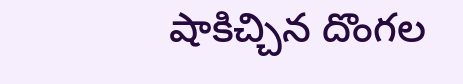షాకిచ్చిన దొంగల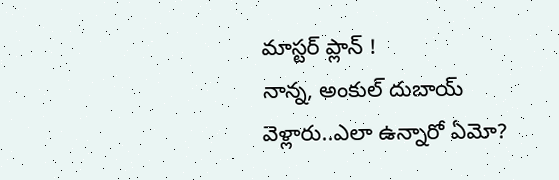మాస్టర్ ప్లాన్ !
నాన్న, అంకుల్ దుబాయ్ వెళ్లారు..ఎలా ఉన్నారో ఏమో?